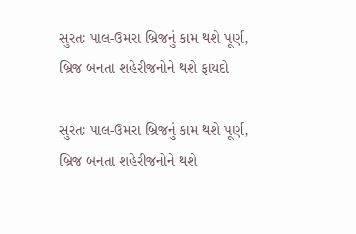સુરતઃ પાલ-ઉમરા બ્રિજનું કામ થશે પૂર્ણ, બ્રિજ બનતા શહેરીજનોને થશે ફાયદો

સુરતઃ પાલ-ઉમરા બ્રિજનું કામ થશે પૂર્ણ, બ્રિજ બનતા શહેરીજનોને થશે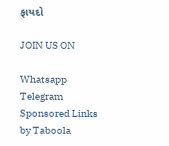ફાયદો

JOIN US ON

Whatsapp
Telegram
Sponsored Links by Taboola